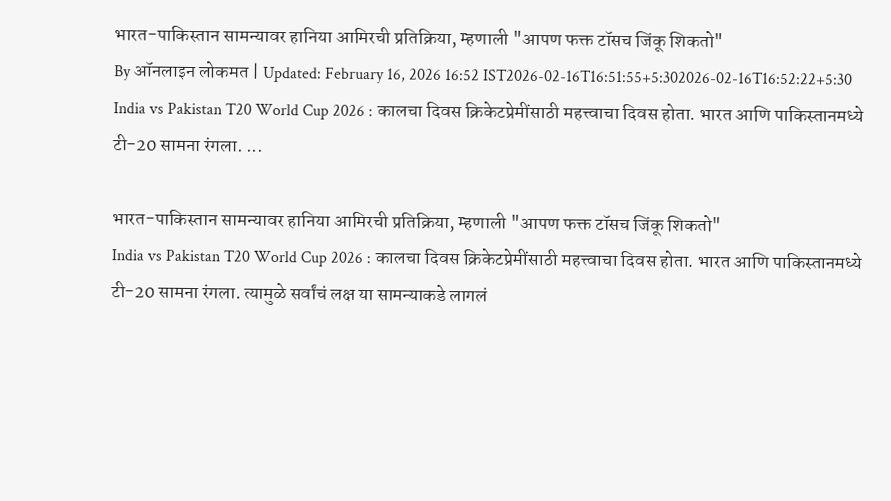भारत-पाकिस्तान सामन्यावर हानिया आमिरची प्रतिक्रिया, म्हणाली "आपण फक्त टॉसच जिंकू शिकतो"
By ऑनलाइन लोकमत | Updated: February 16, 2026 16:52 IST2026-02-16T16:51:55+5:302026-02-16T16:52:22+5:30
India vs Pakistan T20 World Cup 2026 : कालचा दिवस क्रिकेटप्रेमींसाठी महत्त्वाचा दिवस होता. भारत आणि पाकिस्तानमध्ये टी-20 सामना रंगला. ...

भारत-पाकिस्तान सामन्यावर हानिया आमिरची प्रतिक्रिया, म्हणाली "आपण फक्त टॉसच जिंकू शिकतो"
India vs Pakistan T20 World Cup 2026 : कालचा दिवस क्रिकेटप्रेमींसाठी महत्त्वाचा दिवस होता. भारत आणि पाकिस्तानमध्ये टी-20 सामना रंगला. त्यामुळे सर्वांचं लक्ष या सामन्याकडे लागलं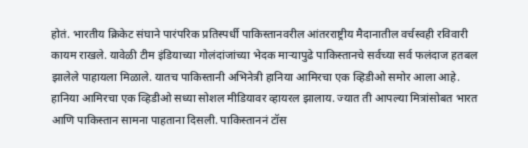होतं. भारतीय क्रिकेट संघाने पारंपरिक प्रतिस्पर्धी पाकिस्तानवरील आंतरराष्ट्रीय मैदानातील वर्चस्वही रविवारी कायम राखले. यावेळी टीम इंडियाच्या गोलंदांजांच्या भेदक माऱ्यापुढे पाकिस्तानचे सर्वच्या सर्व फलंदाज हतबल झालेले पाहायला मिळाले. यातच पाकिस्तानी अभिनेत्री हानिया आमिरचा एक व्हिडीओ समोर आला आहे.
हानिया आमिरचा एक व्हिडीओ सध्या सोशल मीडियावर व्हायरल झालाय. ज्यात ती आपल्या मित्रांसोबत भारत आणि पाकिस्तान सामना पाहताना दिसली. पाकिस्ताननं टॉस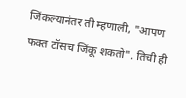जिंकल्यानंतर ती म्हणाली, "आपण फक्त टॉसच जिंकू शकतो". तिची ही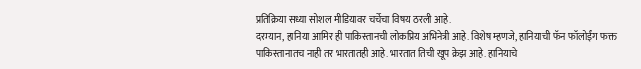प्रतिक्रिया सध्या सोशल मीडियावर चर्चेचा विषय ठरली आहे.
दरम्यान, हानिया आमिर ही पाकिस्तानची लोकप्रिय अभिनेत्री आहे. विशेष म्हणजे, हानियाची फॅन फॉलोईंग फक्त पाकिस्तानातच नाही तर भारतातही आहे. भारतात तिची खूप क्रेझ आहे. हानियाचे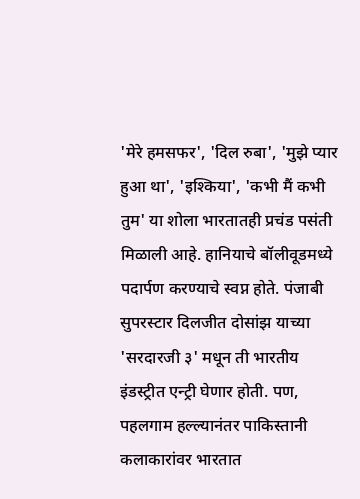'मेरे हमसफर', 'दिल रुबा', 'मुझे प्यार हुआ था', 'इश्किया', 'कभी मैं कभी तुम' या शोला भारतातही प्रचंड पसंती मिळाली आहे. हानियाचे बॉलीवूडमध्ये पदार्पण करण्याचे स्वप्न होते. पंजाबी सुपरस्टार दिलजीत दोसांझ याच्या 'सरदारजी ३' मधून ती भारतीय इंडस्ट्रीत एन्ट्री घेणार होती. पण, पहलगाम हल्ल्यानंतर पाकिस्तानी कलाकारांवर भारतात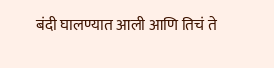बंदी घालण्यात आली आणि तिचं ते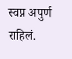स्वप्न अपुर्ण राहिलं.